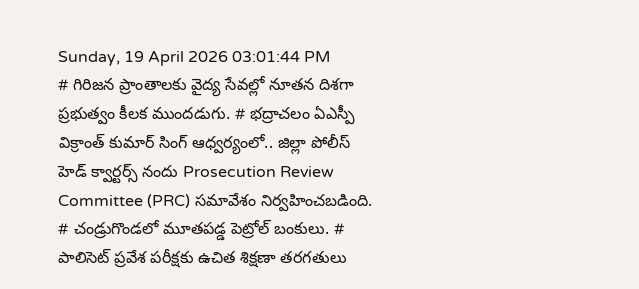Sunday, 19 April 2026 03:01:44 PM
# గిరిజన ప్రాంతాలకు వైద్య సేవల్లో నూతన దిశగా ప్రభుత్వం కీలక ముందడుగు. # భద్రాచలం ఏఎస్పీ విక్రాంత్ కుమార్ సింగ్ ఆధ్వర్యంలో.. జిల్లా పోలీస్ హెడ్ క్వార్టర్స్ నందు Prosecution Review Committee (PRC) సమావేశం నిర్వహించబడింది. # చండ్రుగొండలో మూతపడ్డ పెట్రోల్ బంకులు. # పాలిసెట్ ప్రవేశ పరీక్షకు ఉచిత శిక్షణా తరగతులు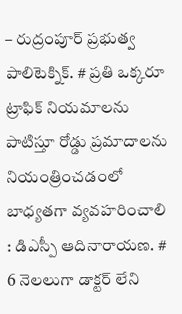– రుద్రంపూర్ ప్రభుత్వ పాలిటెక్నిక్. # ప్రతి ఒక్కరూ ట్రాఫిక్ నియమాలను పాటిస్తూ రోడ్డు ప్రమాదాలను నియంత్రించడంలో బాధ్యతగా వ్యవహరించాలి : డిఎస్పీ ఆదినారాయణ. # 6 నెలలుగా డాక్టర్ లేని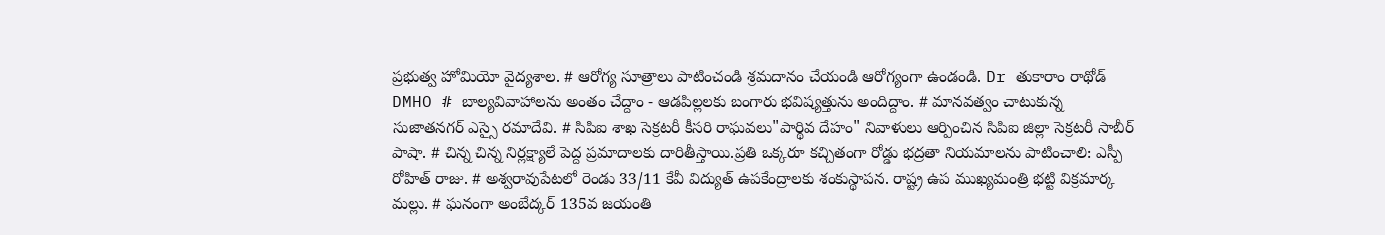ప్రభుత్వ హోమియో వైద్యశాల. # ఆరోగ్య సూత్రాలు పాటించండి శ్రమదానం చేయండి ఆరోగ్యంగా ఉండండి. Dr తుకారాం రాథోడ్ DMHO # బాల్యవివాహాలను అంతం చేద్దాం - ఆడపిల్లలకు బంగారు భవిష్యత్తును అందిద్దాం. # మానవత్వం చాటుకున్న సుజాతనగర్ ఎస్సై రమాదేవి. # సిపిఐ శాఖ సెక్రటరీ కీసరి రాఘవలు"పార్థివ దేహం" నివాళులు ఆర్పించిన సిపిఐ జిల్లా సెక్రటరీ సాబీర్ పాషా. # చిన్న చిన్న నిర్లక్ష్యాలే పెద్ద ప్రమాదాలకు దారితీస్తాయి.ప్రతి ఒక్కరూ కచ్చితంగా రోడ్డు భద్రతా నియమాలను పాటించాలి: ఎస్పీ రోహిత్ రాజు. # అశ్వరావుపేటలో రెండు 33/11 కేవీ విద్యుత్ ఉపకేంద్రాలకు శంకుస్థాపన. రాష్ట్ర ఉప ముఖ్యమంత్రి భట్టి విక్రమార్క మల్లు. # ఘనంగా అంబేద్కర్ 135వ జయంతి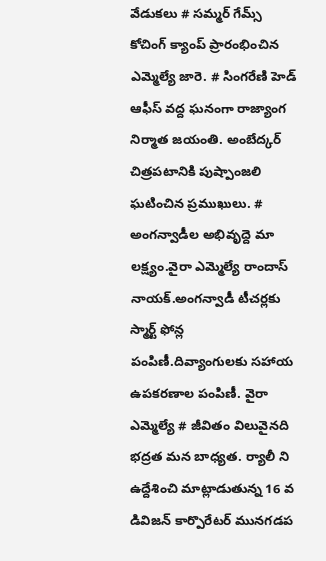వేడుకలు # సమ్మర్ గేమ్స్ కోచింగ్ క్యాంప్ ప్రారంభించిన ఎమ్మెల్యే జారె. # సింగరేణి హెడ్ ఆఫీస్ వద్ద ఘనంగా రాజ్యాంగ నిర్మాత జయంతి. అంబేద్కర్ చిత్రపటానికి పుష్పాంజలి ఘటించిన ప్రముఖులు. # అంగన్వాడీల అభివృద్దె మా లక్ష్యం.వైరా ఎమ్మెల్యే రాందాస్ నాయక్.అంగన్వాడీ టీచర్లకు స్మార్ట్ ఫోన్ల పంపిణీ.దివ్యాంగులకు సహాయ ఉపకరణాల పంపిణీ. వైరా ఎమ్మెల్యే # జీవితం విలువైనది భద్రత మన బాధ్యత. ర్యాలీ ని ఉద్దేశించి మాట్లాడుతున్న 16 వ డివిజన్ కార్పొరేటర్ మునగడప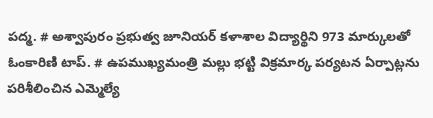పద్మ. # అశ్వాపురం ప్రభుత్వ జూనియర్ కళాశాల విద్యార్థిని 973 మార్కులతో ఓంకారిణి టాప్. # ఉపముఖ్యమంత్రి మల్లు భట్టి విక్రమార్క పర్యటన ఏర్పాట్లను పరిశీలించిన ఎమ్మెల్యే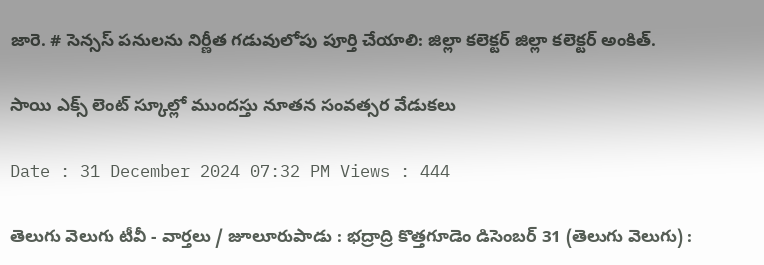జారె. # సెన్సస్ పనులను నిర్ణీత గడువులోపు పూర్తి చేయాలి: జిల్లా కలెక్టర్ జిల్లా కలెక్టర్ అంకిత్.

సాయి ఎక్స్ లెంట్ స్కూల్లో ముందస్తు నూతన సంవత్సర వేడుకలు

Date : 31 December 2024 07:32 PM Views : 444

తెలుగు వెలుగు టీవీ - వార్తలు / జూలూరుపాడు : భద్రాద్రి కొత్తగూడెం డిసెంబర్ 31 (తెలుగు వెలుగు) :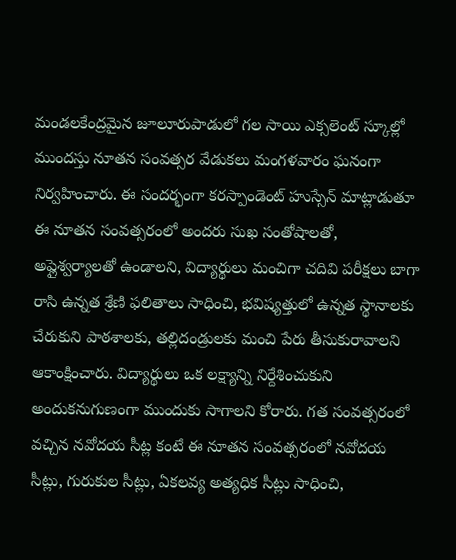మండలకేంద్రమైన జూలూరుపాడులో గల సాయి ఎక్సలెంట్ స్కూల్లో ముందస్తు నూతన సంవత్సర వేడుకలు మంగళవారం ఘనంగా నిర్వహించారు. ఈ సందర్భంగా కరస్పాండెంట్ హుస్సేన్ మాట్లాడుతూ ఈ నూతన సంవత్సరంలో అందరు సుఖ సంతోషాలతో, అప్లైశ్వర్యాలతో ఉండాలని, విద్యార్థులు మంచిగా చదివి పరీక్షలు బాగా రాసి ఉన్నత శ్రేణి ఫలితాలు సాధించి, భవిష్యత్తులో ఉన్నత స్థానాలకు చేరుకుని పాఠశాలకు, తల్లిదండ్రులకు మంచి పేరు తీసుకురావాలని ఆకాంక్షించారు. విద్యార్థులు ఒక లక్ష్యాన్ని నిర్దేశించుకుని అందుకనుగుణంగా ముందుకు సాగాలని కోరారు. గత సంవత్సరంలో వచ్చిన నవోదయ సీట్ల కంటే ఈ నూతన సంవత్సరంలో నవోదయ సీట్లు, గురుకుల సీట్లు, ఏకలవ్య అత్యధిక సీట్లు సాధించి,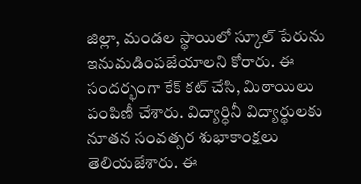జిల్లా, మండల స్థాయిలో స్కూల్ పేరును ఇనుమడింపజేయాలని కోరారు. ఈ సందర్భంగా కేక్ కట్ చేసి, మిఠాయిలు పంపిణీ చేశారు. విద్యార్ధినీ విద్యార్థులకు నూతన సంవత్సర శుభాకాంక్షలు తెలియజేశారు. ఈ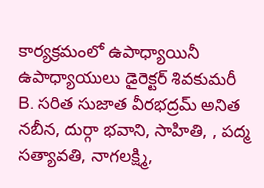కార్యక్రమంలో ఉపాధ్యాయినీ ఉపాధ్యాయులు డైరెక్టర్ శివకుమరీ B. సరిత సుజాత వీరభద్రమ్ అనిత నబీన, దుర్గా భవాని, సాహితి, , పద్మ సత్యావతి, నాగలక్ష్మి,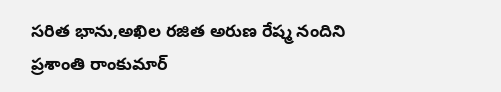సరిత భాను,అఖిల రజిత అరుణ రేష్మ నందిని ప్రశాంతి రాంకుమార్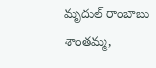మృదుల్ రాంబాబు శాంతమ్మ,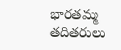భారతమ్మ తదితరులు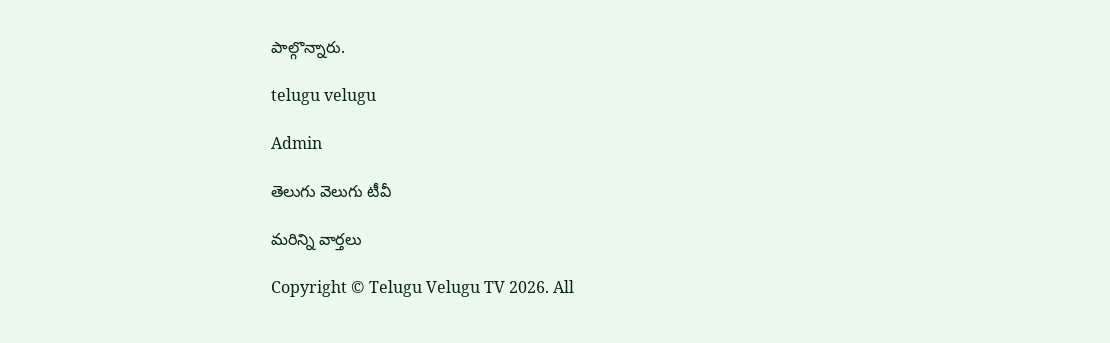పాల్గొన్నారు.

telugu velugu

Admin

తెలుగు వెలుగు టీవీ

మరిన్ని వార్తలు

Copyright © Telugu Velugu TV 2026. All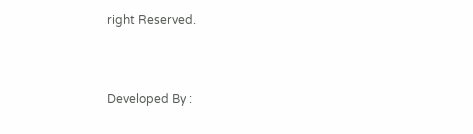right Reserved.



Developed By :